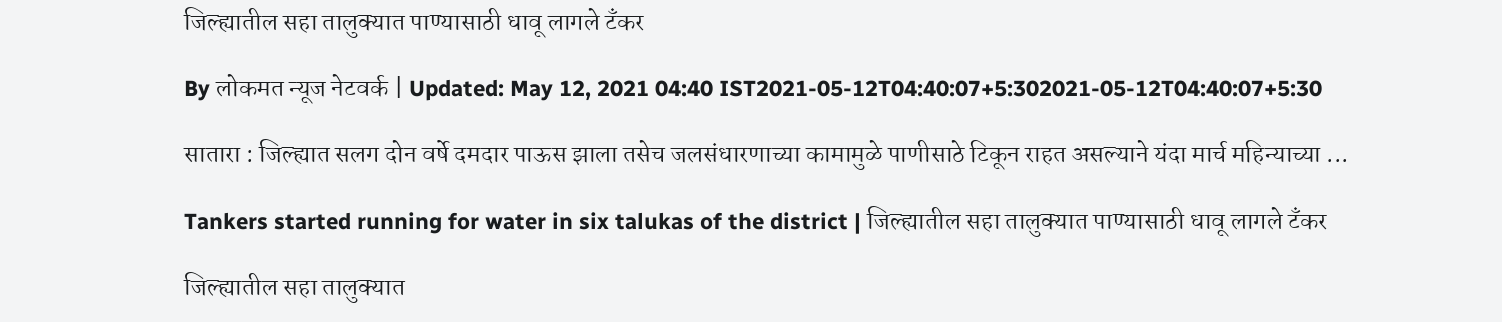जिल्ह्यातील सहा तालुक्यात पाण्यासाठी धावू लागले टँकर

By लोकमत न्यूज नेटवर्क | Updated: May 12, 2021 04:40 IST2021-05-12T04:40:07+5:302021-05-12T04:40:07+5:30

सातारा : जिल्ह्यात सलग दोन वर्षे दमदार पाऊस झाला तसेच जलसंधारणाच्या कामामुळे पाणीसाठे टिकून राहत असल्याने यंदा मार्च महिन्याच्या ...

Tankers started running for water in six talukas of the district | जिल्ह्यातील सहा तालुक्यात पाण्यासाठी धावू लागले टँकर

जिल्ह्यातील सहा तालुक्यात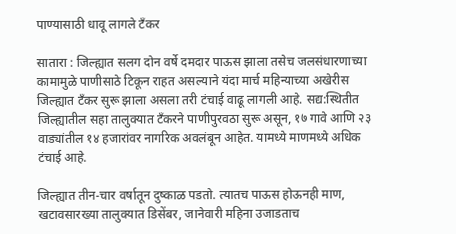पाण्यासाठी धावू लागले टँकर

सातारा : जिल्ह्यात सलग दोन वर्षे दमदार पाऊस झाला तसेच जलसंधारणाच्या कामामुळे पाणीसाठे टिकून राहत असल्याने यंदा मार्च महिन्याच्या अखेरीस जिल्ह्यात टँकर सुरू झाला असला तरी टंचाई वाढू लागली आहे. सद्य:स्थितीत जिल्ह्यातील सहा तालुक्यात टँकरने पाणीपुरवठा सुरू असून, १७ गावे आणि २३ वाड्यांतील १४ हजारांवर नागरिक अवलंबून आहेत. यामध्ये माणमध्ये अधिक टंचाई आहे.

जिल्ह्यात तीन-चार वर्षातून दुष्काळ पडतो. त्यातच पाऊस होऊनही माण, खटावसारख्या तालुक्यात डिसेंबर, जानेवारी महिना उजाडताच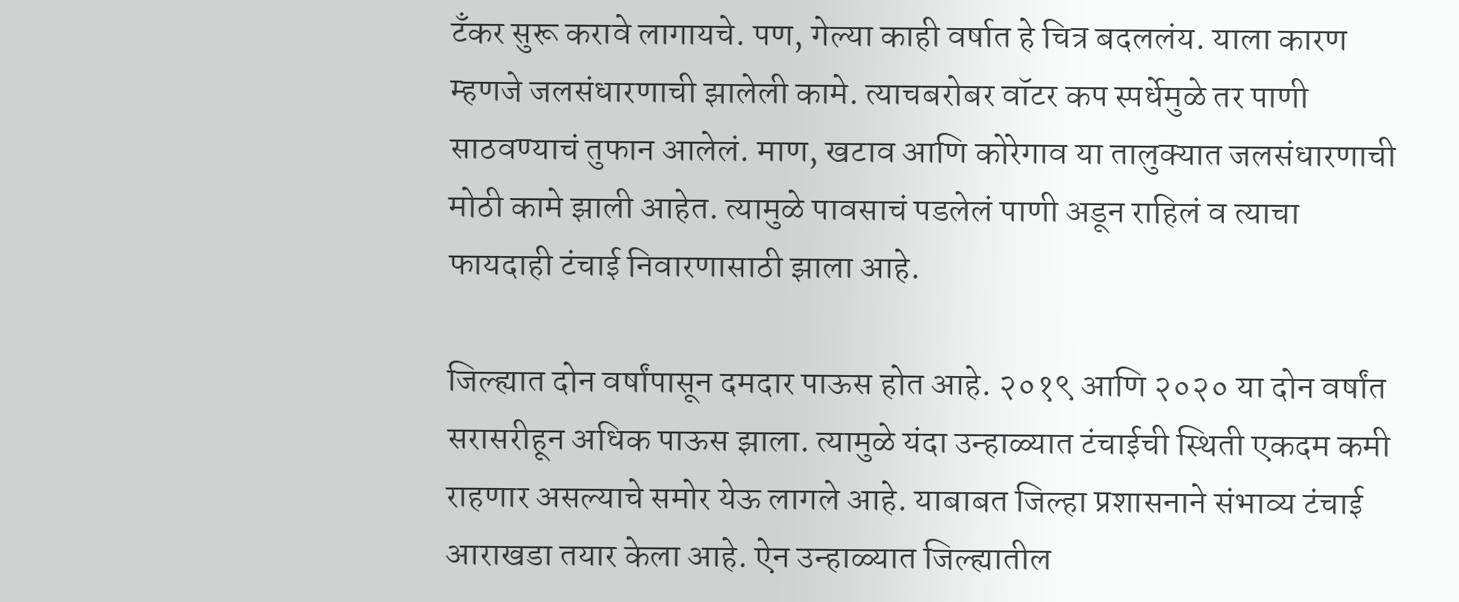टँकर सुरू करावे लागायचे. पण, गेल्या काही वर्षात हे चित्र बदललंय. याला कारण म्हणजे जलसंधारणाची झालेली कामे. त्याचबरोबर वॉटर कप स्पर्धेमुळे तर पाणी साठवण्याचं तुफान आलेलं. माण, खटाव आणि कोरेगाव या तालुक्यात जलसंधारणाची मोठी कामे झाली आहेत. त्यामुळे पावसाचं पडलेलं पाणी अडून राहिलं व त्याचा फायदाही टंचाई निवारणासाठी झाला आहे.

जिल्ह्यात दोन वर्षांपासून दमदार पाऊस होत आहे. २०१९ आणि २०२० या दोन वर्षांत सरासरीहून अधिक पाऊस झाला. त्यामुळे यंदा उन्हाळ्यात टंचाईची स्थिती एकदम कमी राहणार असल्याचे समोर येऊ लागले आहे. याबाबत जिल्हा प्रशासनाने संभाव्य टंचाई आराखडा तयार केला आहे. ऐन उन्हाळ्यात जिल्ह्यातील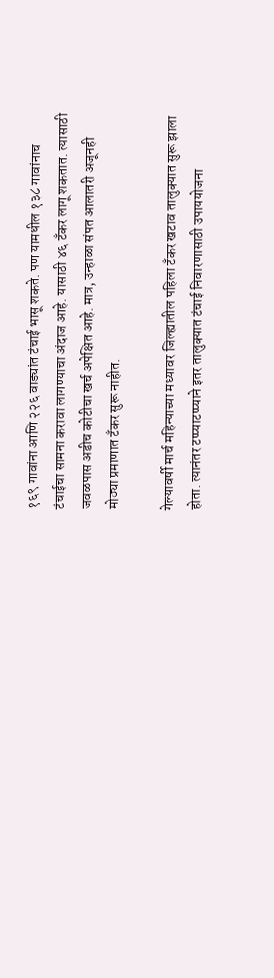१६९ गावांना आणि २२६ वाड्यांत टंचाई भासू शकते. पण यामधील १३८ गावांनाच टंचाईचा सामना करावा लागण्याचा अंदाज आहे. यासाठी ४६ टँकर लागू शकतात. त्यासाठी जवळपास अडीच कोटीचा खर्च अपेक्षित आहे. मात्र, उन्हाळा संपत आलातरी अजूनही मोठ्या प्रमाणात टँकर सुरू नाहीत.

गेल्यावर्षी मार्च महिन्याच्या मध्यावर जिल्ह्यातील पहिला टँकर खटाव तालुक्यात सुरू झाला होता. त्यानंतर टप्प्याटप्प्याने इतर तालुक्यात टंचाई निवारणासाठी उपाययोजना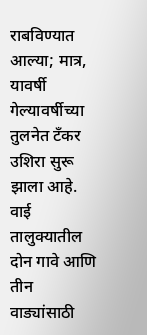राबविण्यात आल्या; मात्र, यावर्षी गेल्यावर्षीच्या तुलनेत टँकर उशिरा सुरू झाला आहे. वाई तालुक्यातील दोन गावे आणि तीन वाड्यांसाठी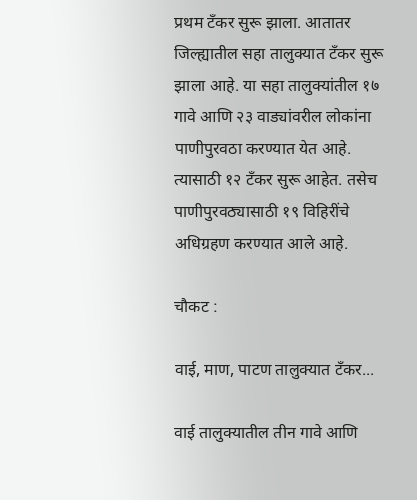प्रथम टँकर सुरू झाला. आतातर जिल्ह्यातील सहा तालुक्यात टँकर सुरू झाला आहे. या सहा तालुक्यांतील १७ गावे आणि २३ वाड्यांवरील लोकांना पाणीपुरवठा करण्यात येत आहे. त्यासाठी १२ टँकर सुरू आहेत. तसेच पाणीपुरवठ्यासाठी १९ विहिरींचे अधिग्रहण करण्यात आले आहे.

चौकट :

वाई, माण, पाटण तालुक्यात टँकर...

वाई तालुक्यातील तीन गावे आणि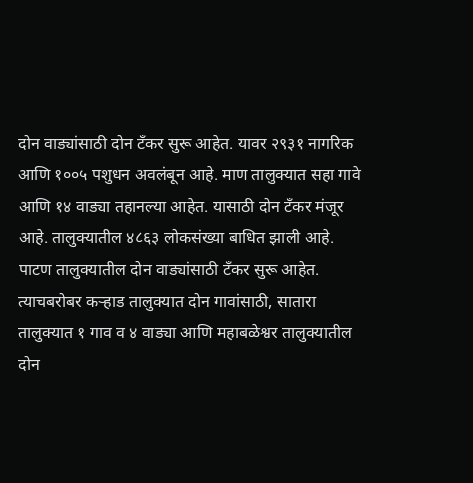दोन वाड्यांसाठी दोन टँकर सुरू आहेत. यावर २९३१ नागरिक आणि १००५ पशुधन अवलंबून आहे. माण तालुक्यात सहा गावे आणि १४ वाड्या तहानल्या आहेत. यासाठी दोन टँकर मंजूर आहे. तालुक्यातील ४८६३ लोकसंख्या बाधित झाली आहे. पाटण तालुक्यातील दोन वाड्यांसाठी टँकर सुरू आहेत. त्याचबरोबर कऱ्हाड तालुक्यात दोन गावांसाठी, सातारा तालुक्यात १ गाव व ४ वाड्या आणि महाबळेश्वर तालुक्यातील दोन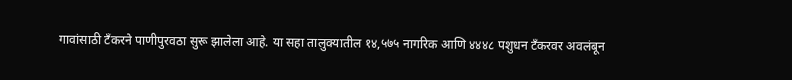गावांसाठी टँकरने पाणीपुरवठा सुरू झालेला आहे. या सहा तालुक्यातील १४,५७५ नागरिक आणि ४४४८ पशुधन टँकरवर अवलंबून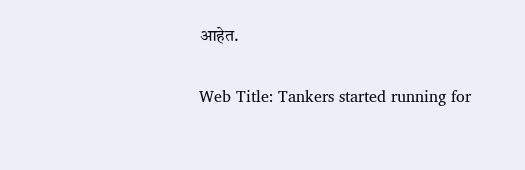आहेत.

Web Title: Tankers started running for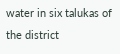water in six talukas of the district